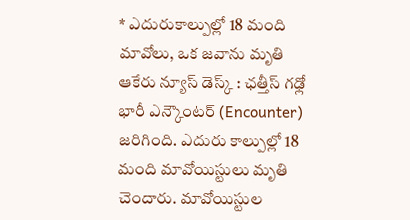* ఎదురుకాల్పుల్లో 18 మంది మావోలు, ఒక జవాను మృతి
ఆకేరు న్యూస్ డెస్క్ : ఛత్తీస్ గఢ్లో భారీ ఎన్కౌంటర్ (Encounter) జరిగింది. ఎదురు కాల్పుల్లో 18 మంది మావోయిస్టులు మృతి చెందారు. మావోయిస్టుల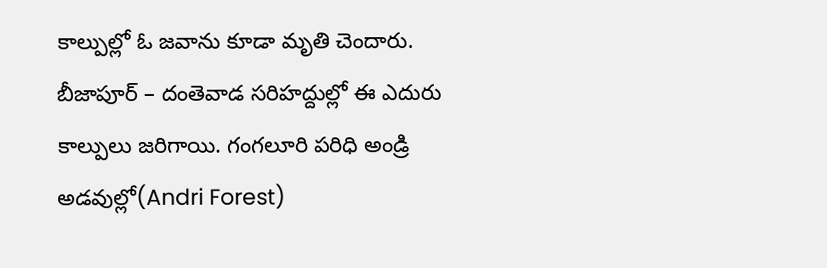కాల్పుల్లో ఓ జవాను కూడా మృతి చెందారు. బీజాపూర్ – దంతెవాడ సరిహద్దుల్లో ఈ ఎదురు కాల్పులు జరిగాయి. గంగలూరి పరిధి అండ్రి అడవుల్లో(Andri Forest)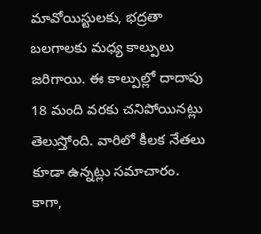మావోయిస్టులకు, భద్రతా బలగాలకు మధ్య కాల్పులు జరిగాయి. ఈ కాల్పుల్లో దాదాపు 18 మంది వరకు చనిపోయినట్లు తెలుస్తోంది. వారిలో కీలక నేతలు కూడా ఉన్నట్లు సమాచారం. కాగా,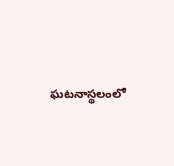ఘటనాస్థలంలో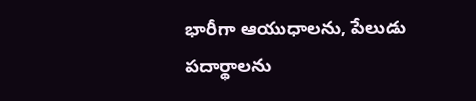భారీగా ఆయుధాలను, పేలుడు పదార్థాలను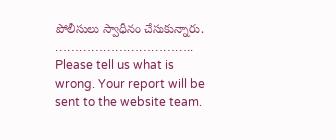పోలీసులు స్వాధీనం చేసుకున్నారు.
……………………………..
Please tell us what is wrong. Your report will be sent to the website team.